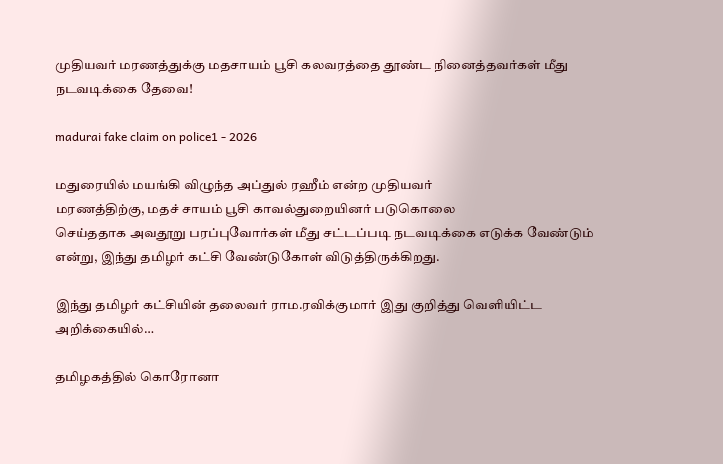முதியவர் மரணத்துக்கு மதசாயம் பூசி கலவரத்தை தூண்ட நினைத்தவர்கள் மீது நடவடிக்கை தேவை!

madurai fake claim on police1 - 2026

மதுரையில் மயங்கி விழுந்த அப்துல் ரஹீம் என்ற முதியவர்
மரணத்திற்கு, மதச் சாயம் பூசி காவல்துறையினர் படுகொலை
செய்ததாக அவதூறு பரப்புவோர்கள் மீது சட்டப்படி நடவடிக்கை எடுக்க வேண்டும் என்று, இந்து தமிழர் கட்சி வேண்டுகோள் விடுத்திருக்கிறது.

இந்து தமிழர் கட்சியின் தலைவர் ராம.ரவிக்குமார் இது குறித்து வெளியிட்ட அறிக்கையில்…

தமிழகத்தில் கொரோனா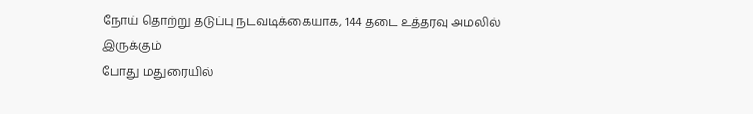நோய் தொற்று தடுப்பு நடவடிக்கையாக, 144 தடை உத்தரவு அமலில் இருக்கும்
போது மதுரையில்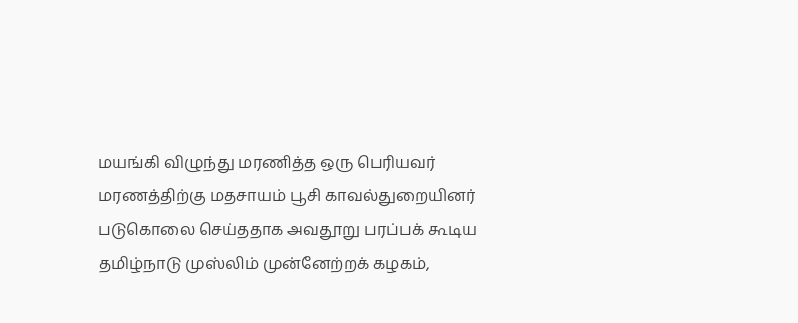மயங்கி விழுந்து மரணித்த ஒரு பெரியவர்
மரணத்திற்கு மதசாயம் பூசி காவல்துறையினர் படுகொலை செய்ததாக அவதூறு பரப்பக் கூடிய தமிழ்நாடு முஸ்லிம் முன்னேற்றக் கழகம்,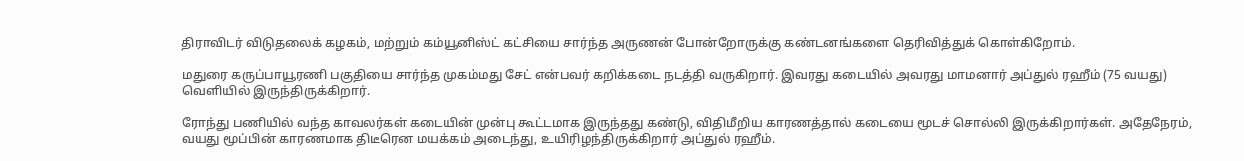திராவிடர் விடுதலைக் கழகம், மற்றும் கம்யூனிஸ்ட் கட்சியை சார்ந்த அருணன் போன்றோருக்கு கண்டனங்களை தெரிவித்துக் கொள்கிறோம்.

மதுரை கருப்பாயூரணி பகுதியை சார்ந்த முகம்மது சேட் என்பவர் கறிக்கடை நடத்தி வருகிறார். இவரது கடையில் அவரது மாமனார் அப்துல் ரஹீம் (75 வயது) வெளியில் இருந்திருக்கிறார்.

ரோந்து பணியில் வந்த காவலர்கள் கடையின் முன்பு கூட்டமாக இருந்தது கண்டு, விதிமீறிய காரணத்தால் கடையை மூடச் சொல்லி இருக்கிறார்கள். அதேநேரம், வயது மூப்பின் காரணமாக திடீரென மயக்கம் அடைந்து, உயிரிழந்திருக்கிறார் அப்துல் ரஹீம்.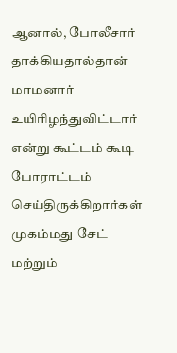ஆனால், போலீசார் தாக்கியதால்தான் மாமனார் உயிரிழந்துவிட்டார் என்று கூட்டம் கூடி போராட்டம் செய்திருக்கிறார்கள் முகம்மது சேட் மற்றும்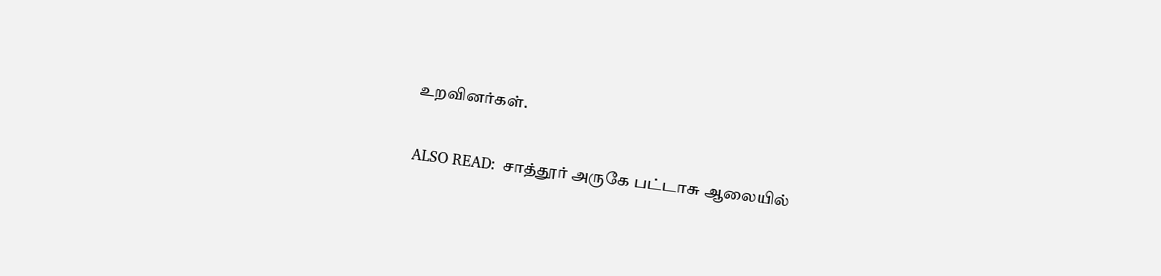உறவினர்கள்.

ALSO READ:  சாத்தூர் அருகே பட்டாசு ஆலையில்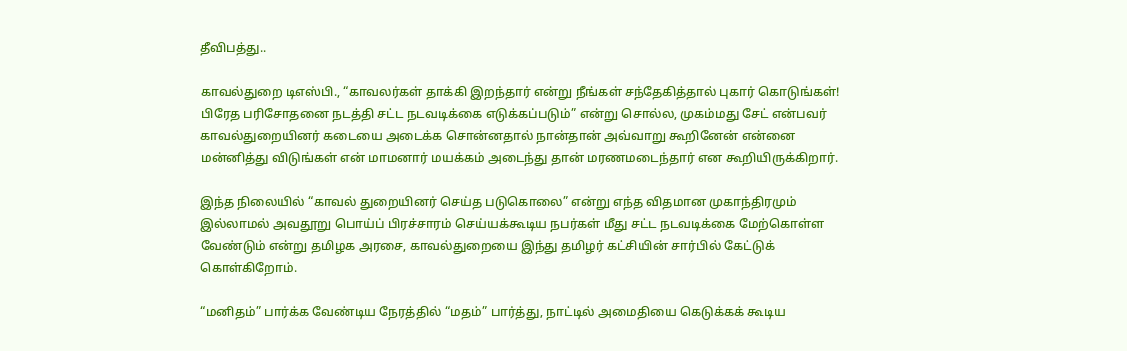தீவிபத்து..

காவல்துறை டிஎஸ்பி., “காவலர்கள் தாக்கி இறந்தார் என்று நீங்கள் சந்தேகித்தால் புகார் கொடுங்கள்! பிரேத பரிசோதனை நடத்தி சட்ட நடவடிக்கை எடுக்கப்படும்” என்று சொல்ல, முகம்மது சேட் என்பவர் காவல்துறையினர் கடையை அடைக்க சொன்னதால் நான்தான் அவ்வாறு கூறினேன் என்னை மன்னித்து விடுங்கள் என் மாமனார் மயக்கம் அடைந்து தான் மரணமடைந்தார் என கூறியிருக்கிறார்.

இந்த நிலையில் “காவல் துறையினர் செய்த படுகொலை” என்று எந்த விதமான முகாந்திரமும் இல்லாமல் அவதூறு பொய்ப் பிரச்சாரம் செய்யக்கூடிய நபர்கள் மீது சட்ட நடவடிக்கை மேற்கொள்ள வேண்டும் என்று தமிழக அரசை, காவல்துறையை இந்து தமிழர் கட்சியின் சார்பில் கேட்டுக் கொள்கிறோம்.

“மனிதம்” பார்க்க வேண்டிய நேரத்தில் “மதம்” பார்த்து, நாட்டில் அமைதியை கெடுக்கக் கூடிய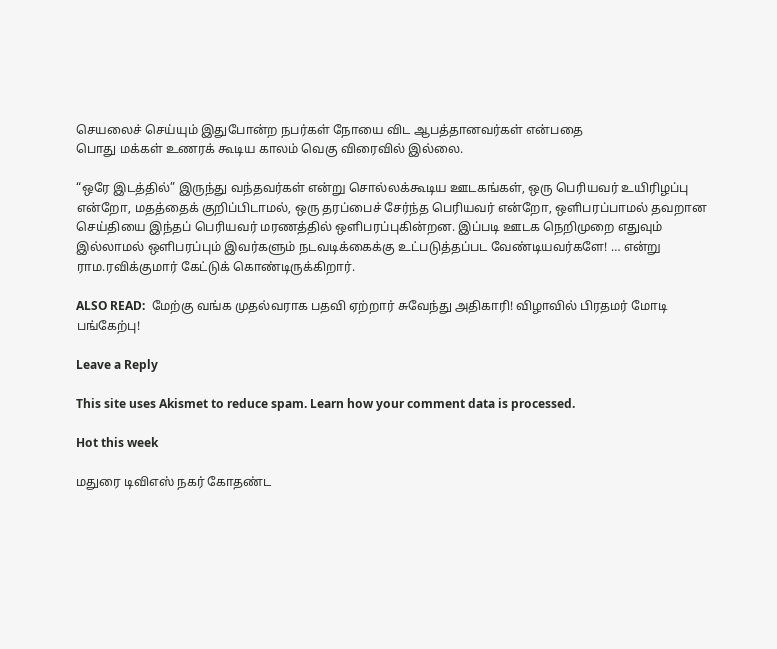செயலைச் செய்யும் இதுபோன்ற நபர்கள் நோயை விட ஆபத்தானவர்கள் என்பதை
பொது மக்கள் உணரக் கூடிய காலம் வெகு விரைவில் இல்லை.

“ஒரே இடத்தில்” இருந்து வந்தவர்கள் என்று சொல்லக்கூடிய ஊடகங்கள், ஒரு பெரியவர் உயிரிழப்பு என்றோ, மதத்தைக் குறிப்பிடாமல், ஒரு தரப்பைச் சேர்ந்த பெரியவர் என்றோ, ஒளிபரப்பாமல் தவறான செய்தியை இந்தப் பெரியவர் மரணத்தில் ஒளிபரப்புகின்றன. இப்படி ஊடக நெறிமுறை எதுவும் இல்லாமல் ஒளிபரப்பும் இவர்களும் நடவடிக்கைக்கு உட்படுத்தப்பட வேண்டியவர்களே! … என்று ராம.ரவிக்குமார் கேட்டுக் கொண்டிருக்கிறார்.

ALSO READ:  மேற்கு வங்க முதல்வராக பதவி ஏற்றார் சுவேந்து அதிகாரி! விழாவில் பிரதமர் மோடி பங்கேற்பு!

Leave a Reply

This site uses Akismet to reduce spam. Learn how your comment data is processed.

Hot this week

மதுரை டிவிஎஸ் நகர் கோதண்ட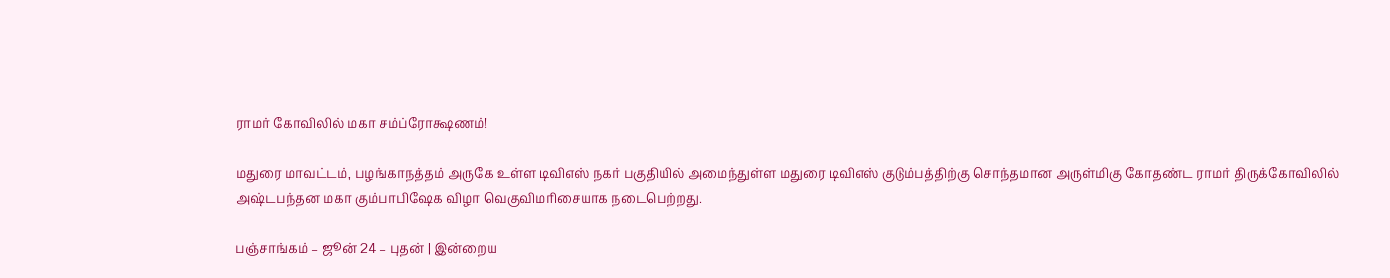ராமர் கோவிலில் மகா சம்ப்ரோக்ஷணம்!

மதுரை மாவட்டம், பழங்காநத்தம் அருகே உள்ள டிவிஎஸ் நகர் பகுதியில் அமைந்துள்ள மதுரை டிவிஎஸ் குடும்பத்திற்கு சொந்தமான அருள்மிகு கோதண்ட ராமர் திருக்கோவிலில் அஷ்டபந்தன மகா கும்பாபிஷேக விழா வெகுவிமரிசையாக நடைபெற்றது.

பஞ்சாங்கம் – ஜூன் 24 – புதன் | இன்றைய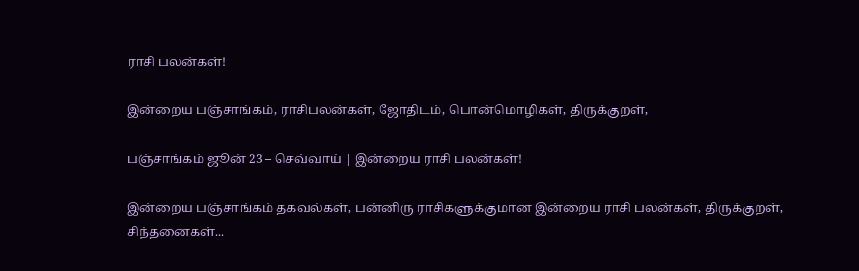ராசி பலன்கள்!

இன்றைய பஞ்சாங்கம், ராசிபலன்கள், ஜோதிடம், பொன்மொழிகள், திருக்குறள்,

பஞ்சாங்கம் ஜூன் 23 – செவ்வாய் | இன்றைய ராசி பலன்கள்!

இன்றைய பஞ்சாங்கம் தகவல்கள், பன்னிரு ராசிகளுக்குமான இன்றைய ராசி பலன்கள், திருக்குறள், சிந்தனைகள்...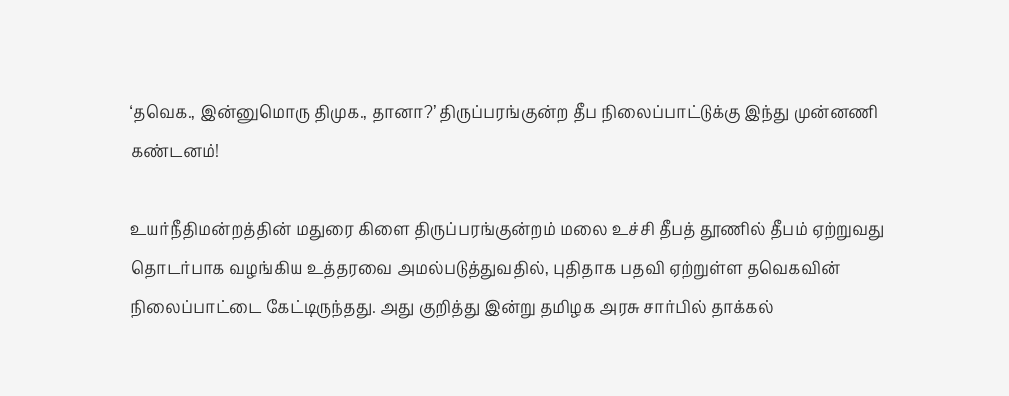‘தவெக., இன்னுமொரு திமுக., தானா?’ திருப்பரங்குன்ற தீப நிலைப்பாட்டுக்கு இந்து முன்னணி கண்டனம்!

உயர்நீதிமன்றத்தின் மதுரை கிளை திருப்பரங்குன்றம் மலை உச்சி தீபத் தூணில் தீபம் ஏற்றுவது தொடர்பாக வழங்கிய உத்தரவை அமல்படுத்துவதில், புதிதாக பதவி ஏற்றுள்ள தவெகவின் நிலைப்பாட்டை கேட்டிருந்தது. அது குறித்து இன்று தமிழக அரசு சார்பில் தாக்கல்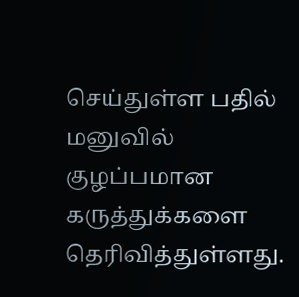செய்துள்ள பதில் மனுவில் குழப்பமான கருத்துக்களை தெரிவித்துள்ளது.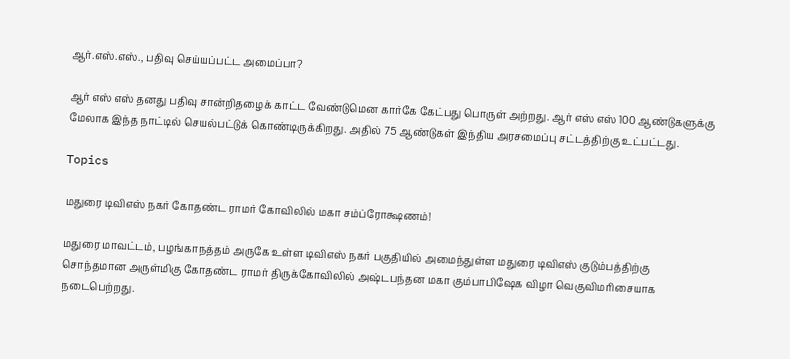ஆர்.எஸ்.எஸ்., பதிவு செய்யப்பட்ட அமைப்பா?

ஆர் எஸ் எஸ் தனது பதிவு சான்றிதழைக் காட்ட வேண்டுமென கார்கே கேட்பது பொருள் அற்றது. ஆர் எஸ் எஸ் 100 ஆண்டுகளுக்கு மேலாக இந்த நாட்டில் செயல்பட்டுக் கொண்டிருக்கிறது. அதில் 75 ஆண்டுகள் இந்திய அரசமைப்பு சட்டத்திற்கு உட்பட்டது.

Topics

மதுரை டிவிஎஸ் நகர் கோதண்ட ராமர் கோவிலில் மகா சம்ப்ரோக்ஷணம்!

மதுரை மாவட்டம், பழங்காநத்தம் அருகே உள்ள டிவிஎஸ் நகர் பகுதியில் அமைந்துள்ள மதுரை டிவிஎஸ் குடும்பத்திற்கு சொந்தமான அருள்மிகு கோதண்ட ராமர் திருக்கோவிலில் அஷ்டபந்தன மகா கும்பாபிஷேக விழா வெகுவிமரிசையாக நடைபெற்றது.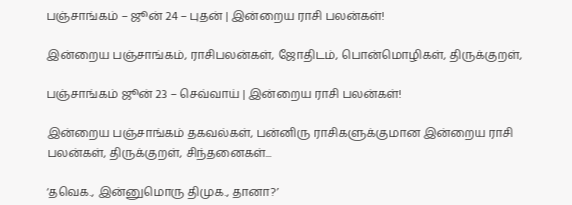பஞ்சாங்கம் – ஜூன் 24 – புதன் | இன்றைய ராசி பலன்கள்!

இன்றைய பஞ்சாங்கம், ராசிபலன்கள், ஜோதிடம், பொன்மொழிகள், திருக்குறள்,

பஞ்சாங்கம் ஜூன் 23 – செவ்வாய் | இன்றைய ராசி பலன்கள்!

இன்றைய பஞ்சாங்கம் தகவல்கள், பன்னிரு ராசிகளுக்குமான இன்றைய ராசி பலன்கள், திருக்குறள், சிந்தனைகள்...

‘தவெக., இன்னுமொரு திமுக., தானா?’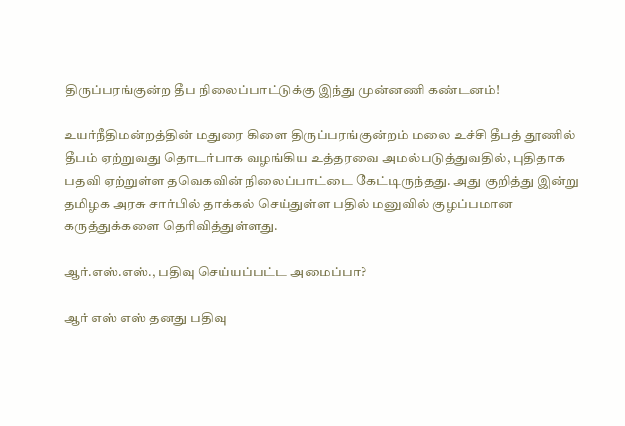திருப்பரங்குன்ற தீப நிலைப்பாட்டுக்கு இந்து முன்னணி கண்டனம்!

உயர்நீதிமன்றத்தின் மதுரை கிளை திருப்பரங்குன்றம் மலை உச்சி தீபத் தூணில் தீபம் ஏற்றுவது தொடர்பாக வழங்கிய உத்தரவை அமல்படுத்துவதில், புதிதாக பதவி ஏற்றுள்ள தவெகவின் நிலைப்பாட்டை கேட்டிருந்தது. அது குறித்து இன்று தமிழக அரசு சார்பில் தாக்கல் செய்துள்ள பதில் மனுவில் குழப்பமான கருத்துக்களை தெரிவித்துள்ளது.

ஆர்.எஸ்.எஸ்., பதிவு செய்யப்பட்ட அமைப்பா?

ஆர் எஸ் எஸ் தனது பதிவு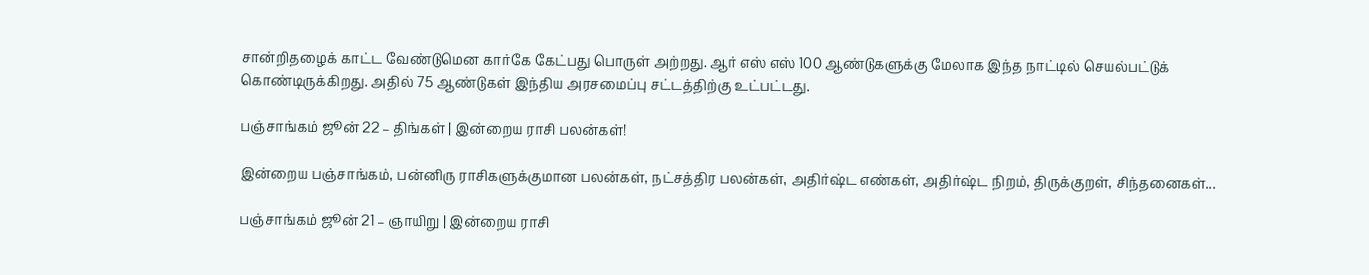சான்றிதழைக் காட்ட வேண்டுமென கார்கே கேட்பது பொருள் அற்றது. ஆர் எஸ் எஸ் 100 ஆண்டுகளுக்கு மேலாக இந்த நாட்டில் செயல்பட்டுக் கொண்டிருக்கிறது. அதில் 75 ஆண்டுகள் இந்திய அரசமைப்பு சட்டத்திற்கு உட்பட்டது.

பஞ்சாங்கம் ஜூன் 22 – திங்கள் | இன்றைய ராசி பலன்கள்!

இன்றைய பஞ்சாங்கம், பன்னிரு ராசிகளுக்குமான பலன்கள், நட்சத்திர பலன்கள், அதிர்ஷ்ட எண்கள், அதிர்ஷ்ட நிறம், திருக்குறள், சிந்தனைகள்...

பஞ்சாங்கம் ஜூன் 21 – ஞாயிறு | இன்றைய ராசி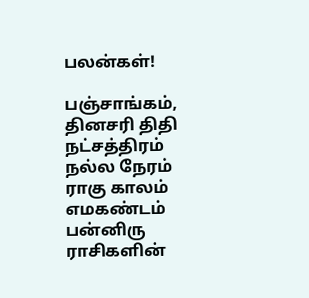பலன்கள்!

பஞ்சாங்கம், தினசரி திதி நட்சத்திரம் நல்ல நேரம் ராகு காலம் எமகண்டம் பன்னிரு ராசிகளின்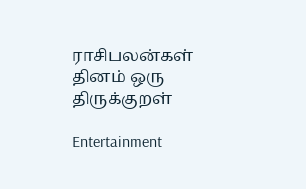ராசிபலன்கள் தினம் ஒரு திருக்குறள்

Entertainment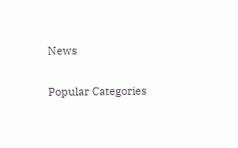News

Popular Categories